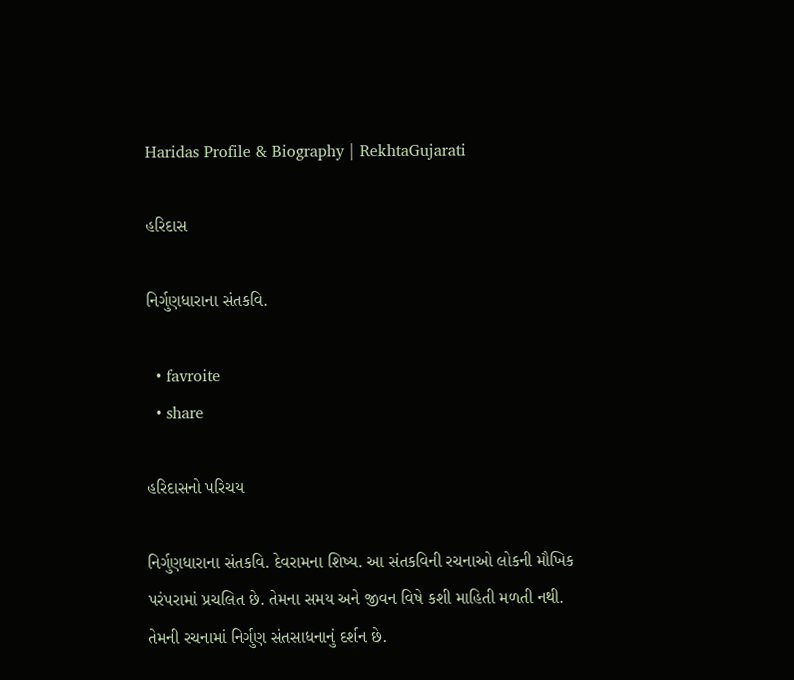Haridas Profile & Biography | RekhtaGujarati

હરિદાસ

નિર્ગુણધારાના સંતકવિ.

  • favroite
  • share

હરિદાસનો પરિચય

નિર્ગુણધારાના સંતકવિ. દેવરામના શિષ્ય. આ સંતકવિની રચનાઓ લોકની મૌખિક પરંપરામાં પ્રચલિત છે. તેમના સમય અને જીવન વિષે કશી માહિતી મળતી નથી. તેમની રચનામાં નિર્ગુણ સંતસાધનાનું દર્શન છે.